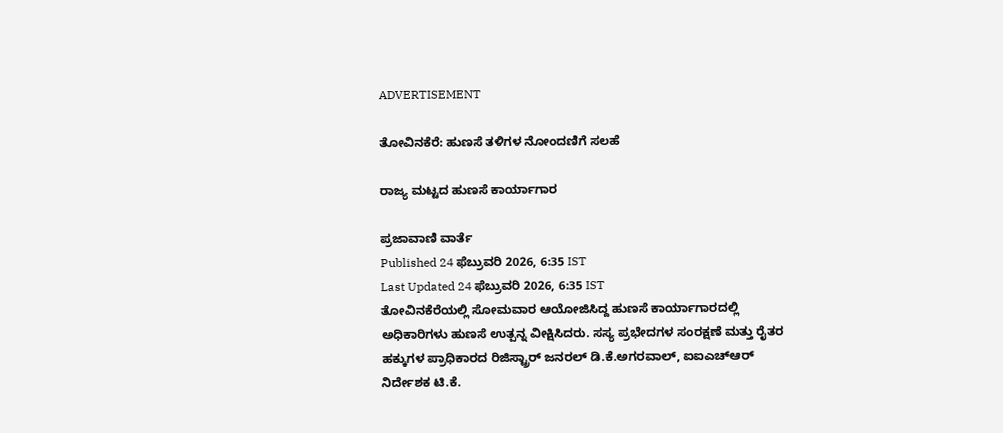ADVERTISEMENT

ತೋವಿನಕೆರೆ: ಹುಣಸೆ ತಳಿಗಳ ನೋಂದಣಿಗೆ ಸಲಹೆ

ರಾಜ್ಯ ಮಟ್ಟದ ಹುಣಸೆ ಕಾರ್ಯಾಗಾರ

ಪ್ರಜಾವಾಣಿ ವಾರ್ತೆ
Published 24 ಫೆಬ್ರುವರಿ 2026, 6:35 IST
Last Updated 24 ಫೆಬ್ರುವರಿ 2026, 6:35 IST
ತೋವಿನಕೆರೆಯಲ್ಲಿ ಸೋಮವಾರ ಆಯೋಜಿಸಿದ್ದ ಹುಣಸೆ ಕಾರ್ಯಾಗಾರದಲ್ಲಿ ಅಧಿಕಾರಿಗಳು ಹುಣಸೆ ಉತ್ಪನ್ನ ವೀಕ್ಷಿಸಿದರು. ಸಸ್ಯ ಪ್ರಭೇದಗಳ ಸಂರಕ್ಷಣೆ ಮತ್ತು ರೈತರ ಹಕ್ಕುಗಳ ಪ್ರಾಧಿಕಾರದ ರಿಜಿಸ್ಟ್ರಾರ್‌ ಜನರಲ್‌ ಡಿ.ಕೆ.ಅಗರವಾಲ್, ಐಐಎಚ್‌ಆರ್‌ ನಿರ್ದೇಶಕ ಟಿ.ಕೆ.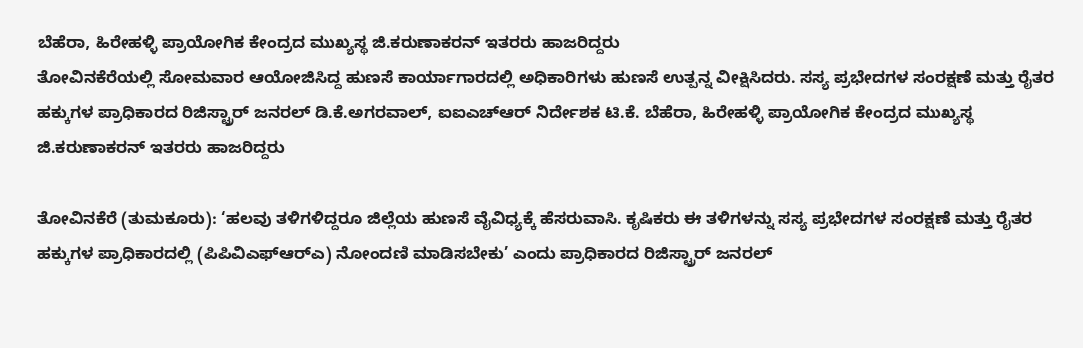ಬೆಹೆರಾ, ಹಿರೇಹಳ್ಳಿ ಪ್ರಾಯೋಗಿಕ ಕೇಂದ್ರದ ಮುಖ್ಯಸ್ಥ ಜಿ.ಕರುಣಾಕರನ್‌ ಇತರರು ಹಾಜರಿದ್ದರು
ತೋವಿನಕೆರೆಯಲ್ಲಿ ಸೋಮವಾರ ಆಯೋಜಿಸಿದ್ದ ಹುಣಸೆ ಕಾರ್ಯಾಗಾರದಲ್ಲಿ ಅಧಿಕಾರಿಗಳು ಹುಣಸೆ ಉತ್ಪನ್ನ ವೀಕ್ಷಿಸಿದರು. ಸಸ್ಯ ಪ್ರಭೇದಗಳ ಸಂರಕ್ಷಣೆ ಮತ್ತು ರೈತರ ಹಕ್ಕುಗಳ ಪ್ರಾಧಿಕಾರದ ರಿಜಿಸ್ಟ್ರಾರ್‌ ಜನರಲ್‌ ಡಿ.ಕೆ.ಅಗರವಾಲ್, ಐಐಎಚ್‌ಆರ್‌ ನಿರ್ದೇಶಕ ಟಿ.ಕೆ. ಬೆಹೆರಾ, ಹಿರೇಹಳ್ಳಿ ಪ್ರಾಯೋಗಿಕ ಕೇಂದ್ರದ ಮುಖ್ಯಸ್ಥ ಜಿ.ಕರುಣಾಕರನ್‌ ಇತರರು ಹಾಜರಿದ್ದರು

ತೋವಿನಕೆರೆ (ತುಮಕೂರು): ‘ಹಲವು ತಳಿಗಳಿದ್ದರೂ ಜಿಲ್ಲೆಯ ಹುಣಸೆ ವೈವಿಧ್ಯಕ್ಕೆ ಹೆಸರುವಾಸಿ. ಕೃಷಿಕರು ಈ ತಳಿಗಳನ್ನು ಸಸ್ಯ ಪ್ರಭೇದಗಳ ಸಂರಕ್ಷಣೆ ಮತ್ತು ರೈತರ ಹಕ್ಕುಗಳ ಪ್ರಾಧಿಕಾರದಲ್ಲಿ (ಪಿಪಿವಿಎಫ್‌ಆರ್‌ಎ) ನೋಂದಣಿ ಮಾಡಿಸಬೇಕು’ ಎಂದು ಪ್ರಾಧಿಕಾರದ ರಿಜಿಸ್ಟ್ರಾರ್‌ ಜನರಲ್‌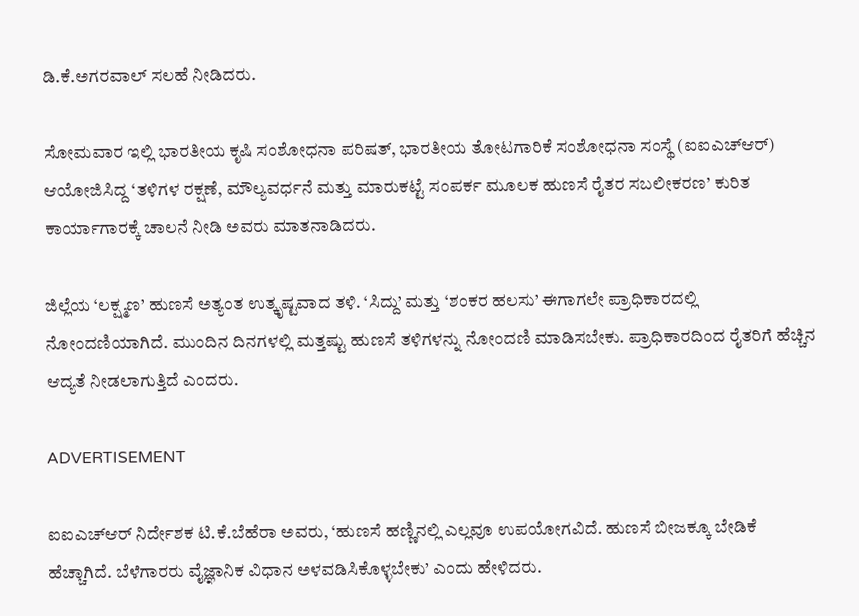ಡಿ.ಕೆ.ಅಗರವಾಲ್‌ ಸಲಹೆ ನೀಡಿದರು.

ಸೋಮವಾರ ಇಲ್ಲಿ ಭಾರತೀಯ ಕೃಷಿ ಸಂಶೋಧನಾ ಪರಿಷತ್‌, ಭಾರತೀಯ ತೋಟಗಾರಿಕೆ ಸಂಶೋಧನಾ ಸಂಸ್ಥೆ (ಐಐಎಚ್‌ಆರ್‌) ಆಯೋಜಿಸಿದ್ದ ‘ತಳಿಗಳ ರಕ್ಷಣೆ, ಮೌಲ್ಯವರ್ಧನೆ ಮತ್ತು ಮಾರುಕಟ್ಟೆ ಸಂಪರ್ಕ ಮೂಲಕ ಹುಣಸೆ ರೈತರ ಸಬಲೀಕರಣ’ ಕುರಿತ ಕಾರ್ಯಾಗಾರಕ್ಕೆ ಚಾಲನೆ ನೀಡಿ ಅವರು ಮಾತನಾಡಿದರು.

ಜಿಲ್ಲೆಯ ‘ಲಕ್ಷ್ಮಣ’ ಹುಣಸೆ ಅತ್ಯಂತ ಉತ್ಕೃಷ್ಟವಾದ ತಳಿ. ‘ಸಿದ್ದು’ ಮತ್ತು ‘ಶಂಕರ ಹಲಸು’ ಈಗಾಗಲೇ ಪ್ರಾಧಿಕಾರದಲ್ಲಿ ನೋಂದಣಿಯಾಗಿದೆ. ಮುಂದಿನ ದಿನಗಳಲ್ಲಿ ಮತ್ತಷ್ಟು ಹುಣಸೆ ತಳಿಗಳನ್ನು ನೋಂದಣಿ ಮಾಡಿಸಬೇಕು. ಪ್ರಾಧಿಕಾರದಿಂದ ರೈತರಿಗೆ ಹೆಚ್ಚಿನ ಆದ್ಯತೆ ನೀಡಲಾಗುತ್ತಿದೆ ಎಂದರು.

ADVERTISEMENT

ಐಐಎಚ್‌ಆರ್‌ ನಿರ್ದೇಶಕ ಟಿ.ಕೆ.ಬೆಹೆರಾ ಅವರು, ‘ಹುಣಸೆ ಹಣ್ಣಿನಲ್ಲಿ ಎಲ್ಲವೂ ಉಪಯೋಗವಿದೆ. ಹುಣಸೆ ಬೀಜಕ್ಕೂ ಬೇಡಿಕೆ ಹೆಚ್ಚಾಗಿದೆ. ಬೆಳೆಗಾರರು ವೈಜ್ಞಾನಿಕ ವಿಧಾನ ಅಳವಡಿಸಿಕೊಳ್ಳಬೇಕು’ ಎಂದು ಹೇಳಿದರು.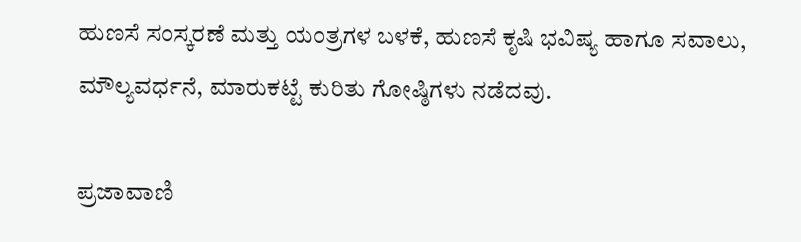ಹುಣಸೆ ಸಂಸ್ಕರಣೆ ಮತ್ತು ಯಂತ್ರಗಳ ಬಳಕೆ, ಹುಣಸೆ ಕೃಷಿ ಭವಿಷ್ಯ ಹಾಗೂ ಸವಾಲು, ಮೌಲ್ಯವರ್ಧನೆ, ಮಾರುಕಟ್ಟೆ ಕುರಿತು ಗೋಷ್ಠಿಗಳು ನಡೆದವು.

ಪ್ರಜಾವಾಣಿ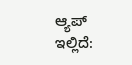ಆ್ಯಪ್ ಇಲ್ಲಿದೆ: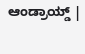ಆಂಡ್ರಾಯ್ಡ್ |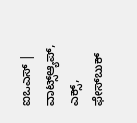ಐಒಎಸ್ | ವಾಟ್ಸ್ಆ್ಯಪ್, ಎಕ್ಸ್, ಫೇಸ್‌ಬುಕ್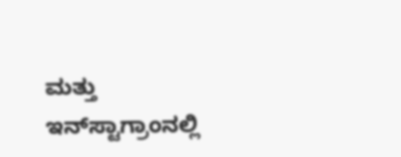ಮತ್ತು ಇನ್‌ಸ್ಟಾಗ್ರಾಂನಲ್ಲಿ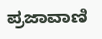ಪ್ರಜಾವಾಣಿ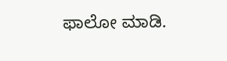ಫಾಲೋ ಮಾಡಿ.